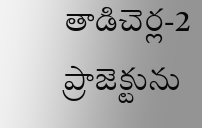తాడిచెర్ల-2 ప్రాజెక్టును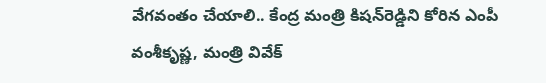వేగవంతం చేయాలి.. కేంద్ర మంత్రి కిషన్‌రెడ్డిని కోరిన ఎంపీ వంశీకృష్ణ, మంత్రి వివేక్